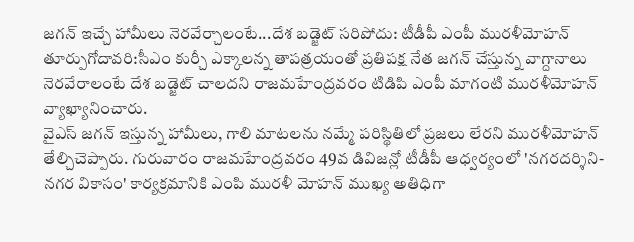జగన్ ఇచ్చే హామీలు నెరవేర్చాలంటే...దేశ బడ్జెట్ సరిపోదు: టీడీపీ ఎంపీ మురళీమోహన్
తూర్పుగోదావరి:సీఎం కుర్చీ ఎక్కాలన్న తాపత్రయంతో ప్రతిపక్ష నేత జగన్ చేస్తున్న వాగ్దానాలు నెరవేరాలంటే దేశ బడ్జెట్ చాలదని రాజమహేంద్రవరం టిడిపి ఎంపీ మాగంటి మురళీమోహన్ వ్యాఖ్యానించారు.
వైఎస్ జగన్ ఇస్తున్న హామీలు, గాలి మాటలను నమ్మే పరిస్థితిలో ప్రజలు లేరని మురళీమోహన్ తేల్చిచెప్పారు. గురువారం రాజమహేంద్రవరం 49వ డివిజన్లో టీడీపీ ఆధ్వర్యంలో 'నగరదర్శిని-నగర వికాసం' కార్యక్రమానికి ఎంపి మురళీ మోహన్ ముఖ్య అతిధిగా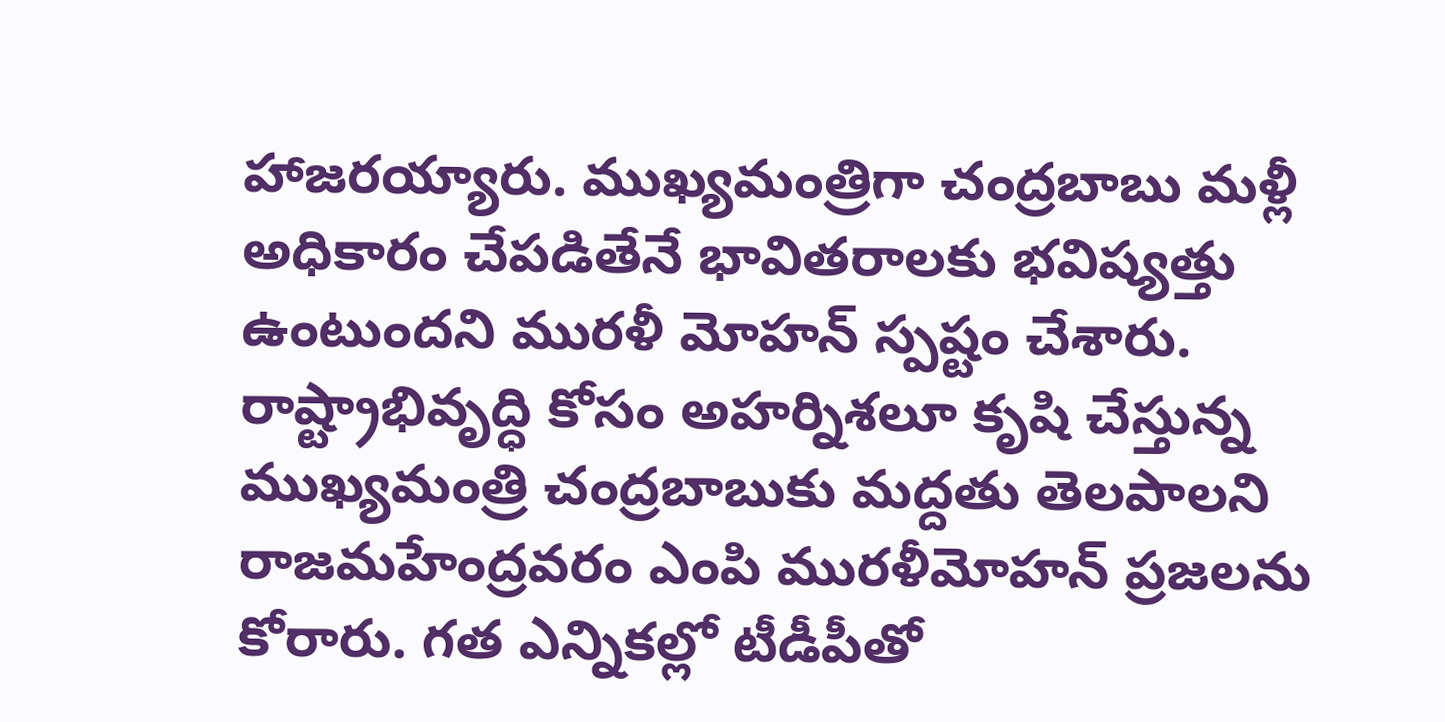హాజరయ్యారు. ముఖ్యమంత్రిగా చంద్రబాబు మళ్లీ అధికారం చేపడితేనే భావితరాలకు భవిష్యత్తు ఉంటుందని మురళీ మోహన్ స్పష్టం చేశారు.
రాష్ట్రాభివృద్ధి కోసం అహర్నిశలూ కృషి చేస్తున్న ముఖ్యమంత్రి చంద్రబాబుకు మద్దతు తెలపాలని రాజమహేంద్రవరం ఎంపి మురళీమోహన్ ప్రజలను కోరారు. గత ఎన్నికల్లో టీడీపీతో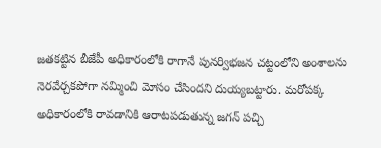జతకట్టిన బీజేపీ అధికారంలోకి రాగానే పునర్విభజన చట్టంలోని అంశాలను నెరవేర్చకపోగా నమ్మించి మోసం చేసిందని దుయ్యబట్టారు. మరోపక్క అధికారంలోకి రావడానికి ఆరాటపడుతున్న జగన్ పచ్చి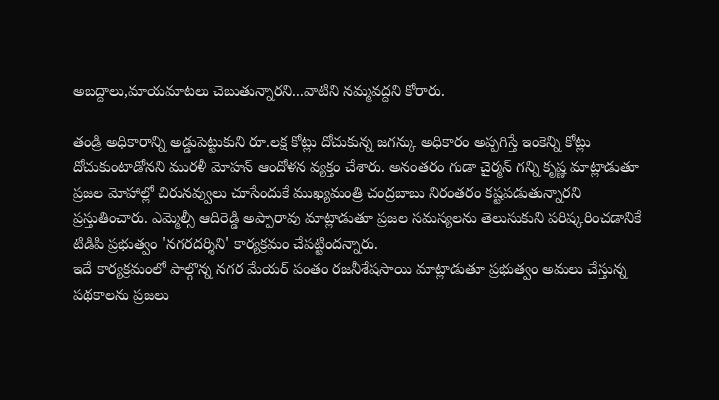అబద్దాలు,మాయమాటలు చెబుతున్నారని...వాటిని నమ్మవద్దని కోరారు.

తండ్రి అధికారాన్ని అడ్డుపెట్టుకుని రూ.లక్ష కోట్లు దోచుకున్న జగన్కు అధికారం అప్పగిస్తే ఇంకెన్ని కోట్లు దోచుకుంటాడోనని మురళీ మోహన్ ఆందోళన వ్యక్తం చేశారు. అనంతరం గుడా చైర్మన్ గన్ని కృష్ణ మాట్లాడుతూ ప్రజల మోహాల్లో చిరునవ్వులు చూసేందుకే ముఖ్యమంత్రి చంద్రబాబు నిరంతరం కష్టపడుతున్నారని ప్రస్తుతించారు. ఎమ్మెల్సీ ఆదిరెడ్డి అప్పారావు మాట్లాడుతూ ప్రజల సమస్యలను తెలుసుకుని పరిష్కరించడానికే టిడిపి ప్రభుత్వం 'నగరదర్శిని' కార్యక్రమం చేపట్టిందన్నారు.
ఇదే కార్యక్రమంలో పాల్గొన్న నగర మేయర్ పంతం రజనీశేషసాయి మాట్లాడుతూ ప్రభుత్వం అమలు చేస్తున్న పథకాలను ప్రజలు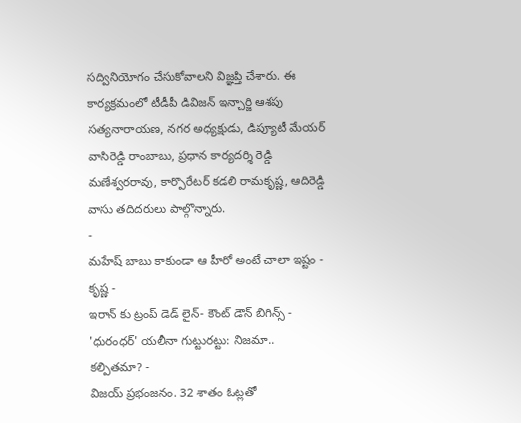సద్వినియోగం చేసుకోవాలని విజ్ఞప్తి చేశారు. ఈ కార్యక్రమంలో టీడీపీ డివిజన్ ఇన్చార్జి ఆశపు సత్యనారాయణ, నగర అధ్యక్షుడు, డిప్యూటీ మేయర్ వాసిరెడ్డి రాంబాబు, ప్రధాన కార్యదర్శి రెడ్డి మణేశ్వరరావు, కార్పొరేటర్ కడలి రామకృష్ణ, ఆదిరెడ్డి వాసు తదిదరులు పాల్గొన్నారు.
-
మహేష్ బాబు కాకుండా ఆ హీరో అంటే చాలా ఇష్టం - కృష్ణ -
ఇరాన్ కు ట్రంప్ డెడ్ లైన్- కౌంట్ డౌన్ బిగిన్స్ -
'ధురంధర్' యలీనా గుట్టురట్టు: నిజమా.. కల్పితమా? -
విజయ్ ప్రభంజనం. 32 శాతం ఓట్లతో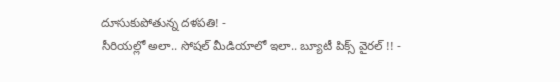దూసుకుపోతున్న దళపతి! -
సీరియల్లో అలా.. సోషల్ మీడియాలో ఇలా.. బ్యూటీ పిక్స్ వైరల్ !! -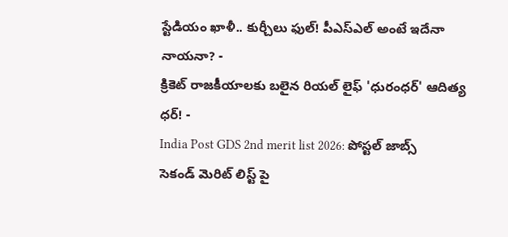స్టేడియం ఖాళీ.. కుర్చీలు ఫుల్! పీఎస్ఎల్ అంటే ఇదేనా నాయనా? -
క్రికెట్ రాజకీయాలకు బలైన రియల్ లైఫ్ 'ధురంధర్' ఆదిత్య ధర్! -
India Post GDS 2nd merit list 2026: పోస్టల్ జాబ్స్ సెకండ్ మెరిట్ లిస్ట్ పై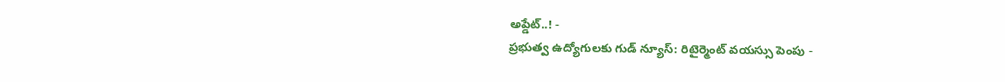అప్డేట్..! -
ప్రభుత్వ ఉద్యోగులకు గుడ్ న్యూస్: రిటైర్మెంట్ వయస్సు పెంపు -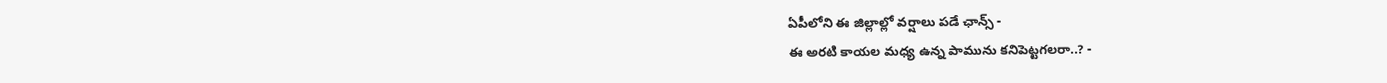ఏపీలోని ఈ జిల్లాల్లో వర్షాలు పడే ఛాన్స్ -
ఈ అరటి కాయల మధ్య ఉన్న పామును కనిపెట్టగలరా..? -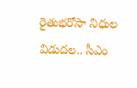రైతుభరోసా నిధుల విడుదల.. సీఎం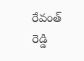రేవంత్ రెడ్డి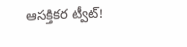ఆసక్తికర ట్వీట్!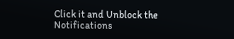Click it and Unblock the Notifications